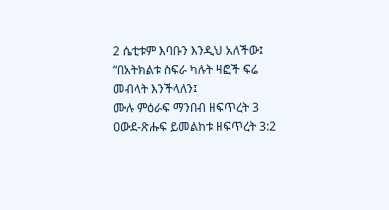2 ሴቲቱም እባቡን እንዲህ አለችው፤ “በአትክልቱ ስፍራ ካሉት ዛፎች ፍሬ መብላት እንችላለን፤
ሙሉ ምዕራፍ ማንበብ ዘፍጥረት 3
ዐውደ-ጽሑፍ ይመልከቱ ዘፍጥረት 3:2